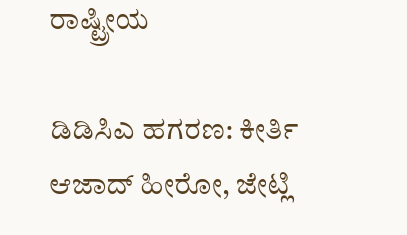ರಾಷ್ಟ್ರೀಯ

ಡಿಡಿಸಿಎ ಹಗರಣ: ಕೀರ್ತಿ ಆಜಾದ್‌ ಹೀರೋ, ಜೇಟ್ಲಿ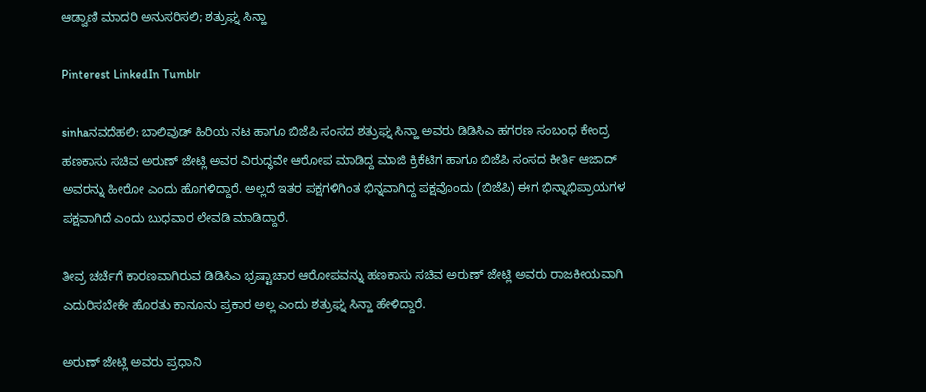ಆಡ್ವಾಣಿ ಮಾದರಿ ಅನುಸರಿಸಲಿ; ಶತ್ರುಘ್ನ ಸಿನ್ಹಾ

Pinterest LinkedIn Tumblr

sinhaನವದೆಹಲಿ: ಬಾಲಿವುಡ್‌ ಹಿರಿಯ ನಟ ಹಾಗೂ ಬಿಜೆಪಿ ಸಂಸದ ಶತ್ರುಘ್ನ ಸಿನ್ಹಾ ಅವರು ಡಿಡಿಸಿಎ ಹಗರಣ ಸಂಬಂಧ ಕೇಂದ್ರ ಹಣಕಾಸು ಸಚಿವ ಅರುಣ್‌ ಜೇಟ್ಲಿ ಅವರ ವಿರುದ್ಧವೇ ಆರೋಪ ಮಾಡಿದ್ದ ಮಾಜಿ ಕ್ರಿಕೆಟಿಗ ಹಾಗೂ ಬಿಜೆಪಿ ಸಂಸದ ಕೀರ್ತಿ ಆಜಾದ್‌ ಅವರನ್ನು ಹೀರೋ ಎಂದು ಹೊಗಳಿದ್ದಾರೆ. ಅಲ್ಲದೆ ಇತರ ಪಕ್ಷಗಳಿಗಿಂತ ಭಿನ್ನವಾಗಿದ್ದ ಪಕ್ಷವೊಂದು (ಬಿಜೆಪಿ) ಈಗ ಭಿನ್ನಾಭಿಪ್ರಾಯಗಳ ಪಕ್ಷವಾಗಿದೆ ಎಂದು ಬುಧವಾರ ಲೇವಡಿ ಮಾಡಿದ್ದಾರೆ.

ತೀವ್ರ ಚರ್ಚೆಗೆ ಕಾರಣವಾಗಿರುವ ಡಿಡಿಸಿಎ ಭ್ರಷ್ಟಾಚಾರ ಆರೋಪವನ್ನು ಹಣಕಾಸು ಸಚಿವ ಅರುಣ್ ಜೇಟ್ಲಿ ಅವರು ರಾಜಕೀಯವಾಗಿ ಎದುರಿಸಬೇಕೇ ಹೊರತು ಕಾನೂನು ಪ್ರಕಾರ ಅಲ್ಲ ಎಂದು ಶತ್ರುಘ್ನ ಸಿನ್ಹಾ ಹೇಳಿದ್ದಾರೆ.

ಅರುಣ್ ಜೇಟ್ಲಿ ಅವರು ಪ್ರಧಾನಿ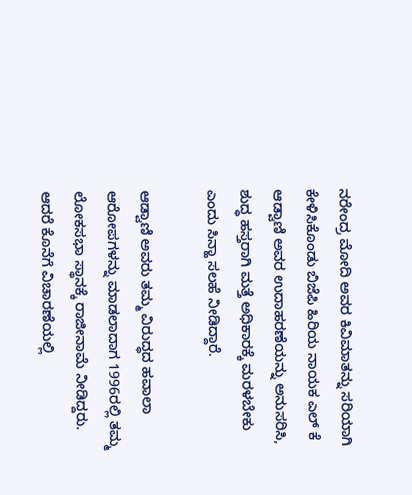ನರೇಂದ್ರ ಮೋದಿ ಅವರ ಕಿವಿಮಾತನ್ನು ಸರಿಯಾಗಿ ಕೇಳಿಸಿಕೊಂಡು ಬಿಜೆಪಿ ಹಿರಿಯ ನಾಯಕ ಎಲ್‌ ಕೆ ಆಡ್ವಾಣಿ ಅವರ ಉದಾಹರಣೆಯನ್ನು ಅನುಸರಿಸಿ, ಶುದ್ಧ ಹಸ್ತರಾಗಿ ಮತ್ತೆ ಅಧಿಕಾರಕ್ಕೆ ಮರಳಬೇಕು ಎಂದು ಸಿನ್ಹಾ ಸಲಹೆ ನೀಡಿದ್ದಾರೆ.

ಆಡ್ವಾಣಿ ಅವರು ತಮ್ಮ ವಿರುದ್ಧದ ಹವಾಲಾ ಆರೋಪಗಳನ್ನು ಮಾಡಲಾದಾಗ 1996ರಲ್ಲಿ ತಮ್ಮ ಲೋಕಸಭಾ ಸ್ಥಾನಕ್ಕೆ ರಾಜೀನಾಮೆ ನೀಡಿದ್ದರು. ಆದರೆ ಕೊನೆಗೆ ವಿಚಾರಣೆಯಲ್ಲಿ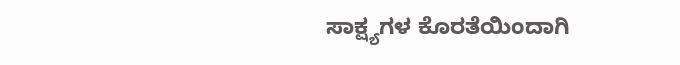ಸಾಕ್ಷ್ಯಗಳ ಕೊರತೆಯಿಂದಾಗಿ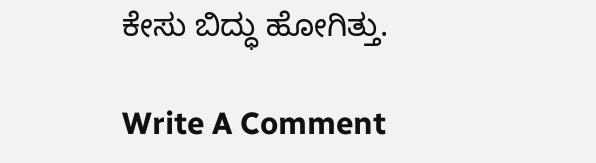ಕೇಸು ಬಿದ್ಧು ಹೋಗಿತ್ತು.

Write A Comment